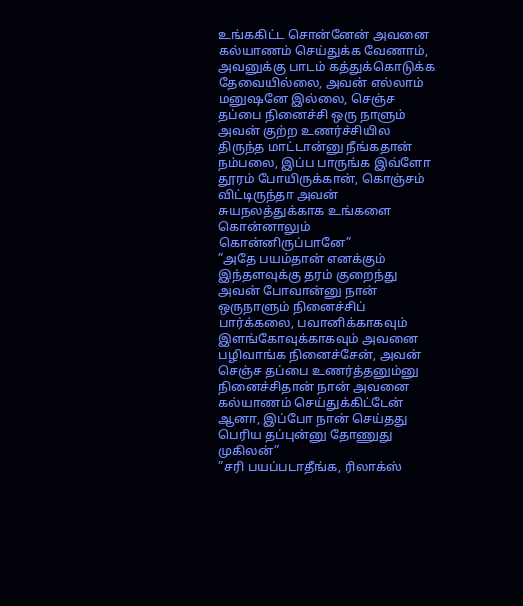உங்ககிட்ட சொன்னேன் அவனை கல்யாணம் செய்துக்க வேணாம், அவனுக்கு பாடம் கத்துக்கொடுக்க தேவையில்லை, அவன் எல்லாம் மனுஷனே இல்லை, செஞ்ச தப்பை நினைச்சி ஒரு நாளும் அவன் குற்ற உணர்ச்சியில திருந்த மாட்டான்னு நீங்கதான் நம்பலை, இப்ப பாருங்க இவ்ளோ தூரம் போயிருக்கான், கொஞ்சம் விட்டிருந்தா அவன் சுயநலத்துக்காக உங்களை கொன்னாலும் கொன்னிருப்பானே”
”அதே பயம்தான் எனக்கும் இந்தளவுக்கு தரம் குறைந்து அவன் போவான்னு நான் ஒருநாளும் நினைச்சிப் பார்க்கலை, பவானிக்காகவும் இளங்கோவுக்காகவும் அவனை பழிவாங்க நினைச்சேன், அவன் செஞ்ச தப்பை உணர்த்தனும்னு நினைச்சிதான் நான் அவனை கல்யாணம் செய்துக்கிட்டேன் ஆனா, இப்போ நான் செய்தது பெரிய தப்புன்னு தோணுது முகிலன்”
”சரி பயப்படாதீங்க, ரிலாக்ஸ்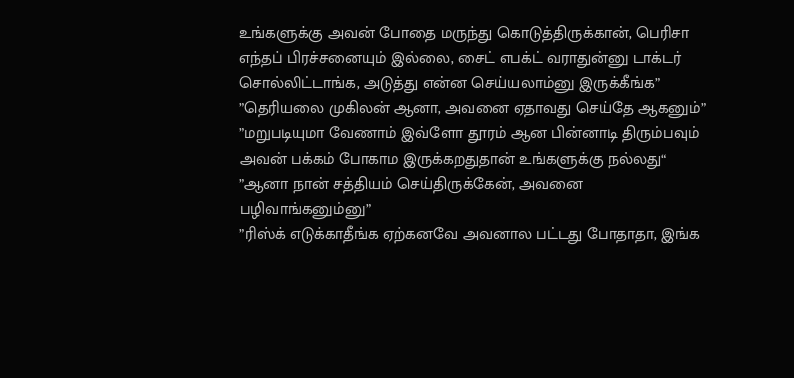உங்களுக்கு அவன் போதை மருந்து கொடுத்திருக்கான், பெரிசா எந்தப் பிரச்சனையும் இல்லை, சைட் எபக்ட் வராதுன்னு டாக்டர் சொல்லிட்டாங்க, அடுத்து என்ன செய்யலாம்னு இருக்கீங்க”
”தெரியலை முகிலன் ஆனா, அவனை ஏதாவது செய்தே ஆகனும்”
”மறுபடியுமா வேணாம் இவ்ளோ தூரம் ஆன பின்னாடி திரும்பவும் அவன் பக்கம் போகாம இருக்கறதுதான் உங்களுக்கு நல்லது“
”ஆனா நான் சத்தியம் செய்திருக்கேன், அவனை பழிவாங்கனும்னு”
”ரிஸ்க் எடுக்காதீங்க ஏற்கனவே அவனால பட்டது போதாதா, இங்க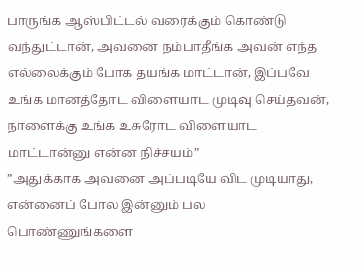பாருங்க ஆஸ்பிட்டல் வரைக்கும் கொண்டு வந்துட்டான், அவனை நம்பாதீங்க அவன் எந்த எல்லைக்கும் போக தயங்க மாட்டான், இப்பவே உங்க மானத்தோட விளையாட முடிவு செய்தவன், நாளைக்கு உங்க உசுரோட விளையாட மாட்டான்னு என்ன நிச்சயம்”
”அதுக்காக அவனை அப்படியே விட முடியாது, என்னைப் போல இன்னும் பல பொண்ணுங்களை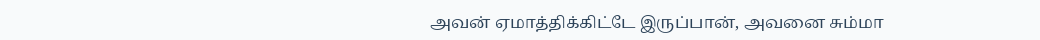அவன் ஏமாத்திக்கிட்டே இருப்பான், அவனை சும்மா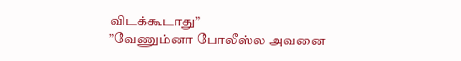விடக்கூடாது”
”வேணும்னா போலீஸ்ல அவனை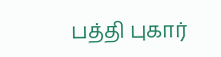பத்தி புகார்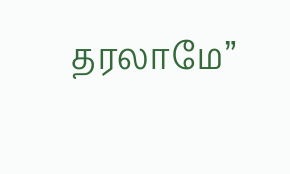தரலாமே”